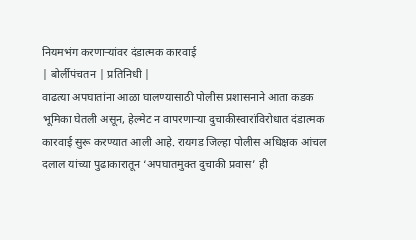नियमभंग करणाऱ्यांवर दंडात्मक कारवाई
| बोर्लीपंचतन | प्रतिनिधी |
वाढत्या अपघातांना आळा घालण्यासाठी पोलीस प्रशासनाने आता कडक भूमिका घेतली असून, हेल्मेट न वापरणाऱ्या दुचाकीस्वारांविरोधात दंडात्मक कारवाई सुरू करण्यात आली आहे. रायगड जिल्हा पोलीस अधिक्षक आंचल दलाल यांच्या पुढाकारातून ‘अपघातमुक्त दुचाकी प्रवास’ ही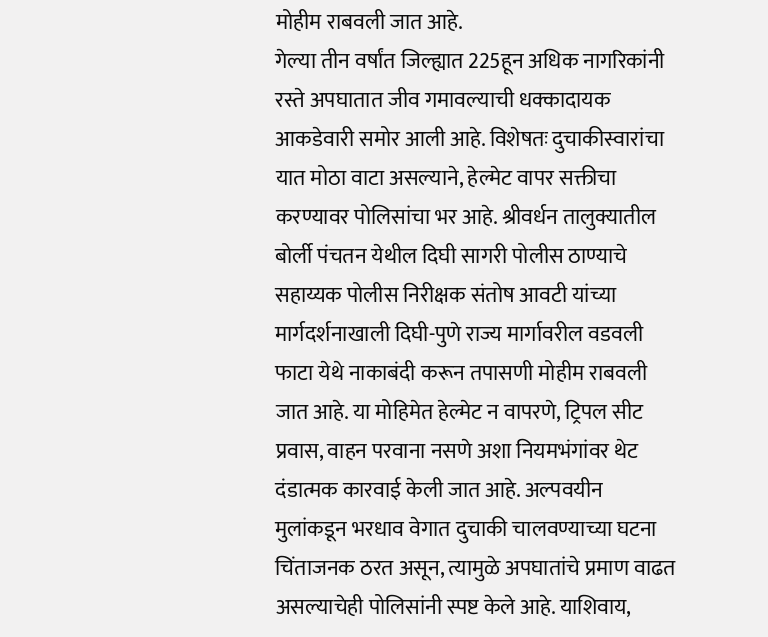मोहीम राबवली जात आहे.
गेल्या तीन वर्षांत जिल्ह्यात 225हून अधिक नागरिकांनी रस्ते अपघातात जीव गमावल्याची धक्कादायक आकडेवारी समोर आली आहे. विशेषतः दुचाकीस्वारांचा यात मोठा वाटा असल्याने, हेल्मेट वापर सक्तीचा करण्यावर पोलिसांचा भर आहे. श्रीवर्धन तालुक्यातील बोर्ली पंचतन येथील दिघी सागरी पोलीस ठाण्याचे सहाय्यक पोलीस निरीक्षक संतोष आवटी यांच्या मार्गदर्शनाखाली दिघी-पुणे राज्य मार्गावरील वडवली फाटा येथे नाकाबंदी करून तपासणी मोहीम राबवली जात आहे. या मोहिमेत हेल्मेट न वापरणे, ट्रिपल सीट प्रवास, वाहन परवाना नसणे अशा नियमभंगांवर थेट दंडात्मक कारवाई केली जात आहे. अल्पवयीन मुलांकडून भरधाव वेगात दुचाकी चालवण्याच्या घटना चिंताजनक ठरत असून, त्यामुळे अपघातांचे प्रमाण वाढत असल्याचेही पोलिसांनी स्पष्ट केले आहे. याशिवाय,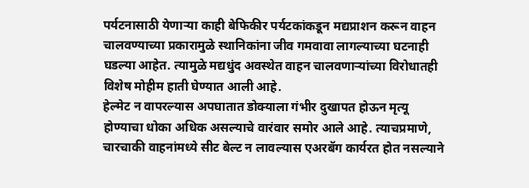पर्यटनासाठी येणाऱ्या काही बेफिकीर पर्यटकांकडून मद्यप्राशन करून वाहन चालवण्याच्या प्रकारामुळे स्थानिकांना जीव गमवावा लागल्याच्या घटनाही घडल्या आहेत. त्यामुळे मद्यधुंद अवस्थेत वाहन चालवणाऱ्यांच्या विरोधातही विशेष मोहीम हाती घेण्यात आली आहे.
हेल्मेट न वापरल्यास अपघातात डोक्याला गंभीर दुखापत होऊन मृत्यू होण्याचा धोका अधिक असल्याचे वारंवार समोर आले आहे. त्याचप्रमाणे, चारचाकी वाहनांमध्ये सीट बेल्ट न लावल्यास एअरबॅग कार्यरत होत नसल्याने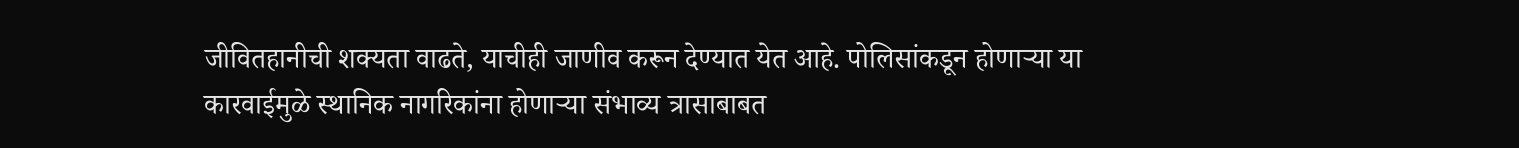जीवितहानीची शक्यता वाढते, याचीही जाणीव करून देण्यात येत आहे. पोलिसांकडून होणाऱ्या या कारवाईमुळे स्थानिक नागरिकांना होणाऱ्या संभाव्य त्रासाबाबत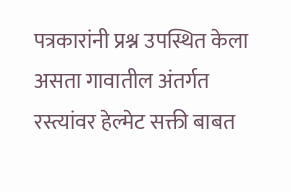पत्रकारांनी प्रश्न उपस्थित केला असता गावातील अंतर्गत रस्त्यांवर हेल्मेट सक्ती बाबत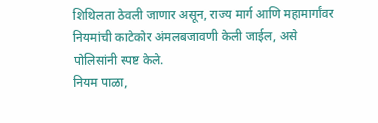शिथिलता ठेवली जाणार असून, राज्य मार्ग आणि महामार्गांवर नियमांची काटेकोर अंमलबजावणी केली जाईल, असे पोलिसांनी स्पष्ट केले.
नियम पाळा,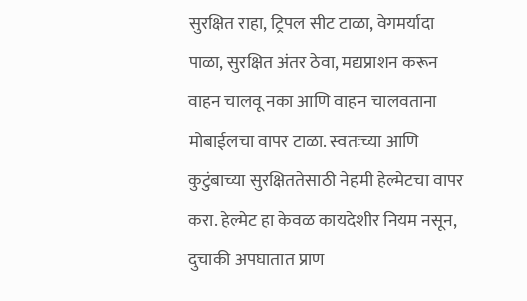सुरक्षित राहा, ट्रिपल सीट टाळा, वेगमर्यादा पाळा, सुरक्षित अंतर ठेवा, मद्यप्राशन करून वाहन चालवू नका आणि वाहन चालवताना मोबाईलचा वापर टाळा. स्वतःच्या आणि कुटुंबाच्या सुरक्षिततेसाठी नेहमी हेल्मेटचा वापर करा. हेल्मेट हा केवळ कायदेशीर नियम नसून, दुचाकी अपघातात प्राण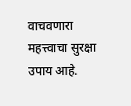वाचवणारा महत्त्वाचा सुरक्षा उपाय आहे.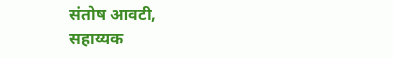संतोष आवटी,
सहाय्यक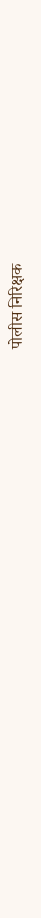पोलीस निरिक्षक